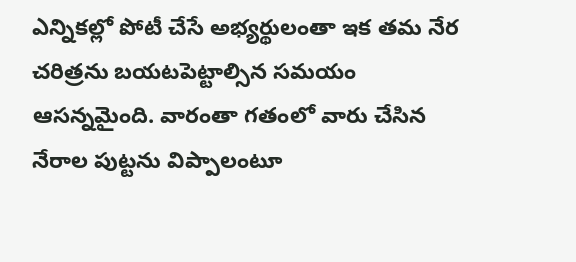ఎన్నికల్లో పోటీ చేసే అభ్యర్థులంతా ఇక తమ నేర చరిత్రను బయటపెట్టాల్సిన సమయం ఆసన్నమైంది. వారంతా గతంలో వారు చేసిన నేరాల పుట్టను విప్పాలంటూ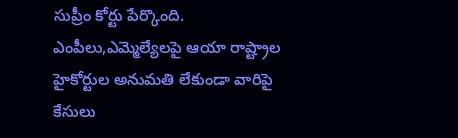సుప్రీం కోర్టు పేర్కొంది. ఎంపీలు,ఎమ్మెల్యేలపై ఆయా రాష్ట్రాల హైకోర్టుల అనుమతి లేకుండా వారిపై కేసులు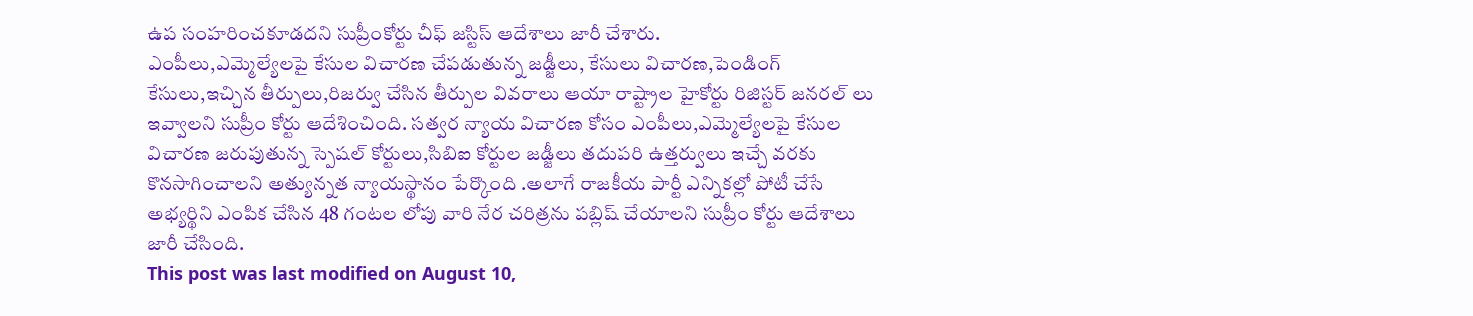ఉప సంహరించకూడదని సుప్రీంకోర్టు చీఫ్ జస్టిస్ ఆదేశాలు జారీ చేశారు.
ఎంపీలు,ఎమ్మెల్యేలపై కేసుల విచారణ చేపడుతున్న జడ్జీలు, కేసులు విచారణ,పెండింగ్ కేసులు,ఇచ్చిన తీర్పులు,రిజర్వు చేసిన తీర్పుల వివరాలు ఆయా రాష్ట్రాల హైకోర్టు రిజిస్టర్ జనరల్ లు ఇవ్వాలని సుప్రీం కోర్టు ఆదేశించింది. సత్వర న్యాయ విచారణ కోసం ఎంపీలు,ఎమ్మెల్యేలపై కేసుల విచారణ జరుపుతున్న స్పెషల్ కోర్టులు,సిబిఐ కోర్టుల జడ్జీలు తదుపరి ఉత్తర్వులు ఇచ్చే వరకు కొనసాగించాలని అత్యున్నత న్యాయస్థానం పేర్కొంది .అలాగే రాజకీయ పార్టీ ఎన్నికల్లో పోటీ చేసే అభ్యర్థిని ఎంపిక చేసిన 48 గంటల లోపు వారి నేర చరిత్రను పబ్లిష్ చేయాలని సుప్రీం కోర్టు ఆదేశాలు జారీ చేసింది.
This post was last modified on August 10,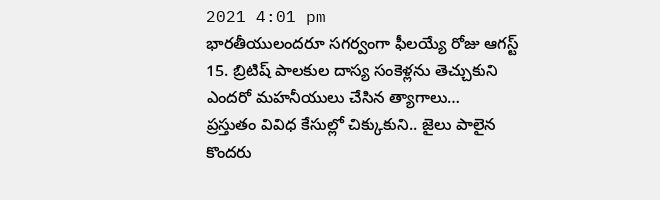2021 4:01 pm
భారతీయులందరూ సగర్వంగా ఫీలయ్యే రోజు ఆగస్ట్ 15. బ్రిటిష్ పాలకుల దాస్య సంకెళ్లను తెచ్చుకుని ఎందరో మహనీయులు చేసిన త్యాగాలు…
ప్రస్తుతం వివిధ కేసుల్లో చిక్కుకుని.. జైలు పాలైన కొందరు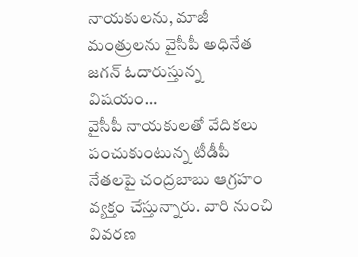నాయకులను, మాజీ మంత్రులను వైసీపీ అధినేత జగన్ ఓదారుస్తున్న విషయం…
వైసీపీ నాయకులతో వేదికలు పంచుకుంటున్న టీడీపీ నేతలపై చంద్రబాబు ఆగ్రహం వ్యక్తం చేస్తున్నారు. వారి నుంచి వివరణ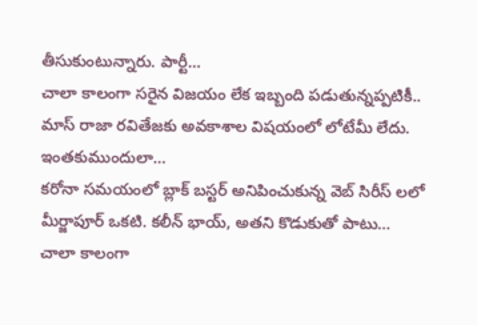తీసుకుంటున్నారు. పార్టీ…
చాలా కాలంగా సరైన విజయం లేక ఇబ్బంది పడుతున్నప్పటికీ.. మాస్ రాజా రవితేజకు అవకాశాల విషయంలో లోటేమీ లేదు. ఇంతకుముందులా…
కరోనా సమయంలో బ్లాక్ బస్టర్ అనిపించుకున్న వెబ్ సిరీస్ లలో మీర్జాపూర్ ఒకటి. కలీన్ భాయ్, అతని కొడుకుతో పాటు…
చాలా కాలంగా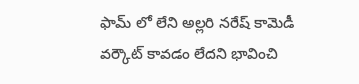ఫామ్ లో లేని అల్లరి నరేష్ కామెడీ వర్కౌట్ కావడం లేదని భావించి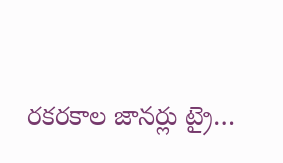రకరకాల జానర్లు ట్రై…